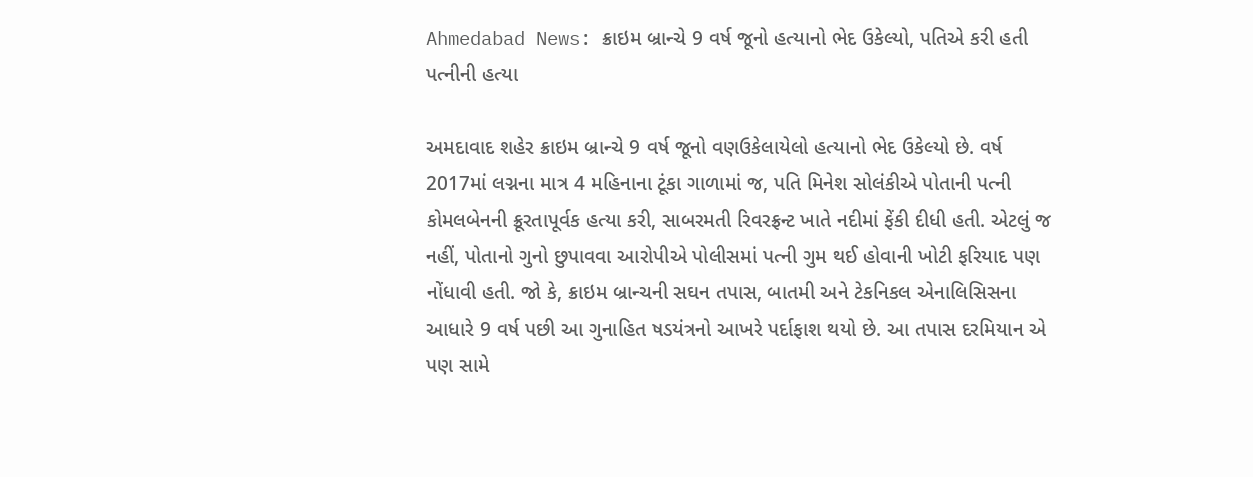Ahmedabad News: ક્રાઇમ બ્રાન્ચે 9 વર્ષ જૂનો હત્યાનો ભેદ ઉકેલ્યો, પતિએ કરી હતી પત્નીની હત્યા

અમદાવાદ શહેર ક્રાઇમ બ્રાન્ચે 9 વર્ષ જૂનો વણઉકેલાયેલો હત્યાનો ભેદ ઉકેલ્યો છે. વર્ષ 2017માં લગ્નના માત્ર 4 મહિનાના ટૂંકા ગાળામાં જ, પતિ મિનેશ સોલંકીએ પોતાની પત્ની કોમલબેનની ક્રૂરતાપૂર્વક હત્યા કરી, સાબરમતી રિવરફ્રન્ટ ખાતે નદીમાં ફેંકી દીધી હતી. એટલું જ નહીં, પોતાનો ગુનો છુપાવવા આરોપીએ પોલીસમાં પત્ની ગુમ થઈ હોવાની ખોટી ફરિયાદ પણ નોંધાવી હતી. જો કે, ક્રાઇમ બ્રાન્ચની સઘન તપાસ, બાતમી અને ટેકનિકલ એનાલિસિસના આધારે 9 વર્ષ પછી આ ગુનાહિત ષડયંત્રનો આખરે પર્દાફાશ થયો છે. આ તપાસ દરમિયાન એ પણ સામે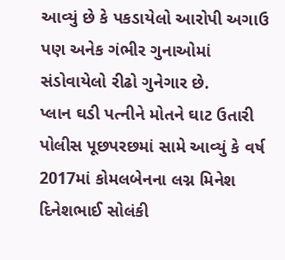આવ્યું છે કે પકડાયેલો આરોપી અગાઉ પણ અનેક ગંભીર ગુનાઓમાં સંડોવાયેલો રીઢો ગુનેગાર છે.
પ્લાન ઘડી પત્નીને મોતને ઘાટ ઉતારી
પોલીસ પૂછપરછમાં સામે આવ્યું કે વર્ષ 2017માં કોમલબેનના લગ્ન મિનેશ દિનેશભાઈ સોલંકી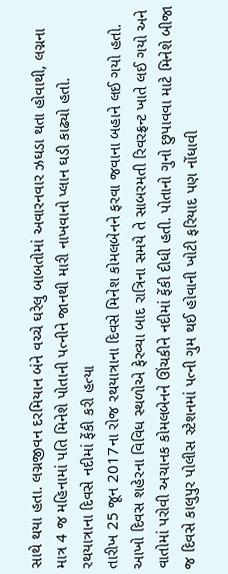સાથે થયા હતા. લગ્નજીવન દરમિયાન બંને વચ્ચે ઘરેલુ બાબતોમાં અવારનવાર ઝઘડા થતા હોવાથી, લગ્નના માત્ર 4 જ મહિનામાં પતિ મિનેશે પોતાની પત્નીને જાનથી મારી નાખવાનો પ્લાન ઘડી કાઢ્યો હતો.
રથયાત્રાના દિવસે નદીમાં ફેંકી કરી હત્યા
તારીખ 25 જૂન 2017ના રોજ રથયાત્રાના દિવસે મિનેશ કોમલબેનને ફરવા જવાના બહાને લઈ ગયો હતો. આખો દિવસ શહેરના વિવિધ સ્થળોએ ફેરવ્યા બાદ રાત્રિના સમયે તે સાબરમતી રિવરફ્રન્ટ ખાતે લઈ ગયો અને વાતોમાં પરોવી અચાનક કોમલબેનને ઊંચકીને નદીમાં ફેંકી દીધી હતી. પોતાનો ગુનો છુપાવવા માટે મિનેશે બીજા જ દિવસે કાલુપુર પોલીસ સ્ટેશનમાં પત્ની ગુમ થઈ હોવાની ખોટી ફરિયાદ પણ નોંધાવી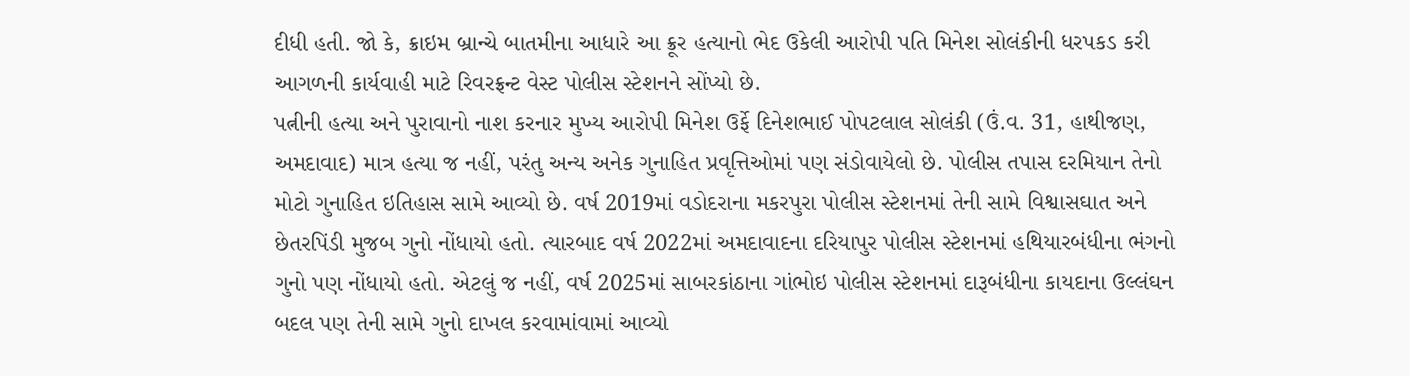દીધી હતી. જો કે, ક્રાઇમ બ્રાન્ચે બાતમીના આધારે આ ક્રૂર હત્યાનો ભેદ ઉકેલી આરોપી પતિ મિનેશ સોલંકીની ધરપકડ કરી આગળની કાર્યવાહી માટે રિવરફ્રન્ટ વેસ્ટ પોલીસ સ્ટેશનને સોંપ્યો છે.
પત્નીની હત્યા અને પુરાવાનો નાશ કરનાર મુખ્ય આરોપી મિનેશ ઉર્ફે દિનેશભાઈ પોપટલાલ સોલંકી (ઉં.વ. 31, હાથીજણ, અમદાવાદ) માત્ર હત્યા જ નહીં, પરંતુ અન્ય અનેક ગુનાહિત પ્રવૃત્તિઓમાં પણ સંડોવાયેલો છે. પોલીસ તપાસ દરમિયાન તેનો મોટો ગુનાહિત ઇતિહાસ સામે આવ્યો છે. વર્ષ 2019માં વડોદરાના મકરપુરા પોલીસ સ્ટેશનમાં તેની સામે વિશ્વાસઘાત અને છેતરપિંડી મુજબ ગુનો નોંધાયો હતો. ત્યારબાદ વર્ષ 2022માં અમદાવાદના દરિયાપુર પોલીસ સ્ટેશનમાં હથિયારબંધીના ભંગનો ગુનો પણ નોંધાયો હતો. એટલું જ નહીં, વર્ષ 2025માં સાબરકાંઠાના ગાંભોઇ પોલીસ સ્ટેશનમાં દારૂબંધીના કાયદાના ઉલ્લંઘન બદલ પણ તેની સામે ગુનો દાખલ કરવામાંવામાં આવ્યો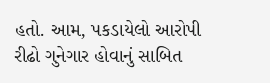હતો. આમ, પકડાયેલો આરોપી રીઢો ગુનેગાર હોવાનું સાબિત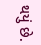થયું છે.